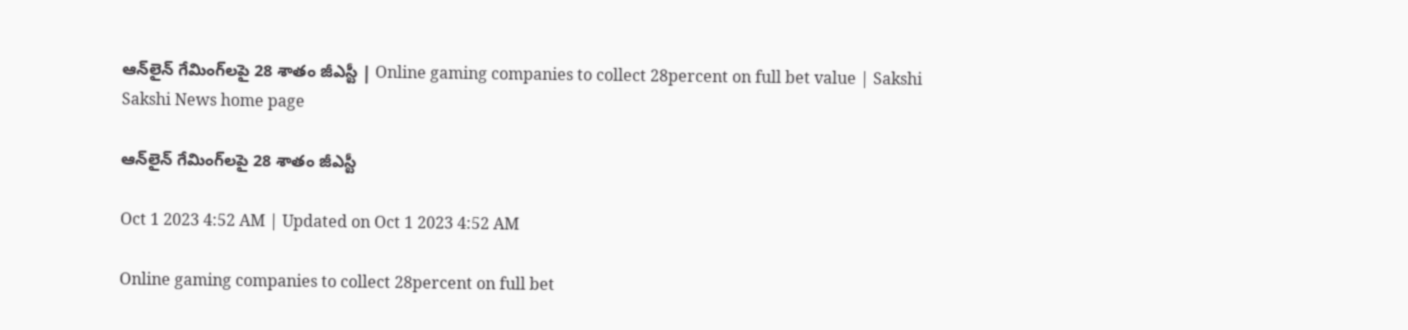ఆన్‌లైన్‌ గేమింగ్‌లపై 28 శాతం జీఎస్టీ | Online gaming companies to collect 28percent on full bet value | Sakshi
Sakshi News home page

ఆన్‌లైన్‌ గేమింగ్‌లపై 28 శాతం జీఎస్టీ

Oct 1 2023 4:52 AM | Updated on Oct 1 2023 4:52 AM

Online gaming companies to collect 28percent on full bet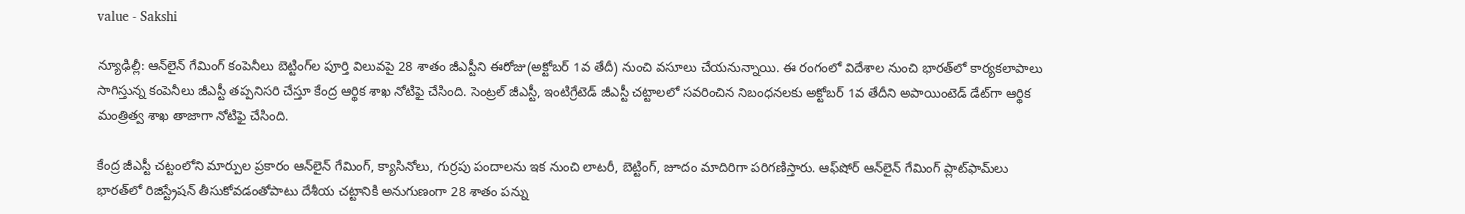value - Sakshi

న్యూఢిల్లీ: ఆన్‌లైన్‌ గేమింగ్‌ కంపెనీలు బెట్టింగ్‌ల పూర్తి విలువపై 28 శాతం జీఎస్టీని ఈరోజు(అక్టోబర్‌ 1వ తేదీ) నుంచి వసూలు చేయనున్నాయి. ఈ రంగంలో విదేశాల నుంచి భారత్‌లో కార్యకలాపాలు సాగిస్తున్న కంపెనీలు జీఎస్టీ తప్పనిసరి చేస్తూ కేంద్ర ఆర్థిక శాఖ నోటిఫై చేసింది. సెంట్రల్‌ జీఎస్టీ, ఇంటిగ్రేటెడ్‌ జీఎస్టీ చట్టాలలో సవరించిన నిబంధనలకు అక్టోబర్‌ 1వ తేదీని అపాయింటెడ్‌ డేట్‌గా ఆర్థిక మంత్రిత్వ శాఖ తాజాగా నోటిఫై చేసింది.

కేంద్ర జీఎస్టీ చట్టంలోని మార్పుల ప్రకారం ఆన్‌లైన్‌ గేమింగ్, క్యాసినోలు, గుర్రపు పందాలను ఇక నుంచి లాటరీ, బెట్టింగ్, జూదం మాదిరిగా పరిగణిస్తారు. ఆఫ్‌షోర్‌ ఆన్‌లైన్‌ గేమింగ్‌ ప్లాట్‌ఫామ్‌లు భారత్‌లో రిజిస్ట్రేషన్‌ తీసుకోవడంతోపాటు దేశీయ చట్టానికి అనుగుణంగా 28 శాతం పన్ను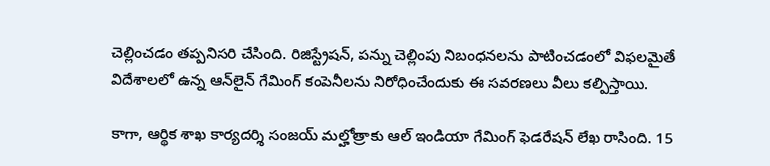చెల్లించడం తప్పనిసరి చేసింది. రిజిస్ట్రేషన్, పన్ను చెల్లింపు నిబంధనలను పాటించడంలో విఫలమైతే విదేశాలలో ఉన్న ఆన్‌లైన్‌ గేమింగ్‌ కంపెనీలను నిరోధించేందుకు ఈ సవరణలు వీలు కల్పిస్తాయి.

కాగా, ఆర్థిక శాఖ కార్యదర్శి సంజయ్‌ మల్హోత్రాకు ఆల్‌ ఇండియా గేమింగ్‌ ఫెడరేషన్‌ లేఖ రాసింది. 15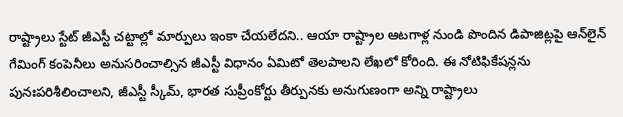రాష్ట్రాలు స్టేట్‌ జీఎస్టీ చట్టాల్లో మార్పులు ఇంకా చేయలేదని.. ఆయా రాష్ట్రాల ఆటగాళ్ల నుండి పొందిన డిపాజిట్లపై ఆన్‌లైన్‌ గేమింగ్‌ కంపెనీలు అనుసరించాల్సిన జీఎస్టీ విధానం ఏమిటో తెలపాలని లేఖలో కోరింది. ఈ నోటిఫికేషన్లను పునఃపరిశీలించాలని, జీఎస్టీ స్కీమ్, భారత సుప్రీంకోర్టు తీర్పునకు అనుగుణంగా అన్ని రాష్ట్రాలు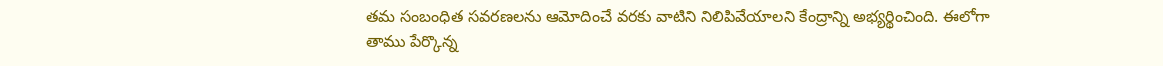తమ సంబంధిత సవరణలను ఆమోదించే వరకు వాటిని నిలిపివేయాలని కేంద్రాన్ని అభ్యర్థించింది. ఈలోగా తాము పేర్కొన్న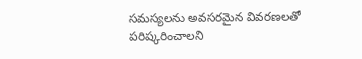సమస్యలను అవసరమైన వివరణలతో పరిష్కరించాలని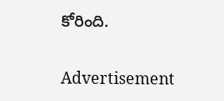కోరింది.

Advertisement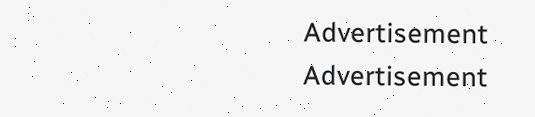Advertisement
Advertisement